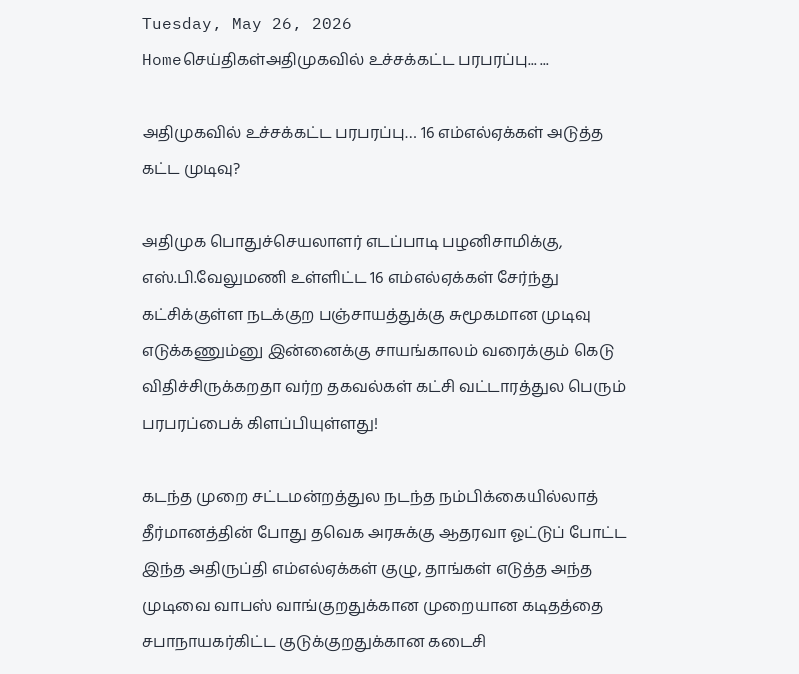Tuesday, May 26, 2026
Homeசெய்திகள்அதிமுகவில் உச்சக்கட்ட பரபரப்பு... ...

அதிமுகவில் உச்சக்கட்ட பரபரப்பு… 16 எம்எல்ஏக்கள் அடுத்த கட்ட முடிவு?

அதிமுக பொதுச்செயலாளர் எடப்பாடி பழனிசாமிக்கு, எஸ்.பி.வேலுமணி உள்ளிட்ட 16 எம்எல்ஏக்கள் சேர்ந்து கட்சிக்குள்ள நடக்குற பஞ்சாயத்துக்கு சுமூகமான முடிவு எடுக்கணும்னு இன்னைக்கு சாயங்காலம் வரைக்கும் கெடு விதிச்சிருக்கறதா வர்ற தகவல்கள் கட்சி வட்டாரத்துல பெரும் பரபரப்பைக் கிளப்பியுள்ளது!

கடந்த முறை சட்டமன்றத்துல நடந்த நம்பிக்கையில்லாத் தீர்மானத்தின் போது தவெக அரசுக்கு ஆதரவா ஓட்டுப் போட்ட இந்த அதிருப்தி எம்எல்ஏக்கள் குழு, தாங்கள் எடுத்த அந்த முடிவை வாபஸ் வாங்குறதுக்கான முறையான கடிதத்தை சபாநாயகர்கிட்ட குடுக்குறதுக்கான கடைசி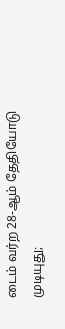டைம் வர்ற 28-ஆம் தேதியோடு முடியுது;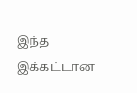இந்த இக்கட்டான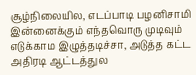சூழ்நிலையில, எடப்பாடி பழனிசாமி இன்னைக்கும் எந்தவொரு முடிவும் எடுக்காம இழுத்தடிச்சா, அடுத்த கட்ட அதிரடி ஆட்டத்துல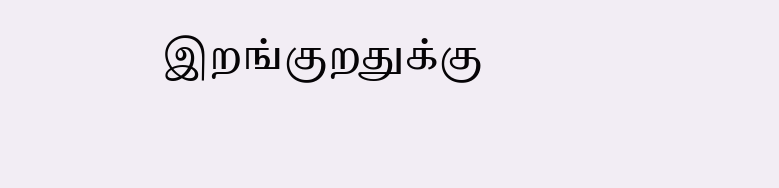இறங்குறதுக்கு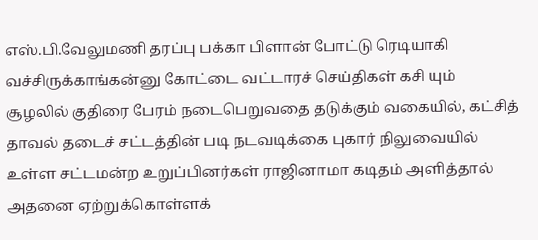எஸ்.பி.வேலுமணி தரப்பு பக்கா பிளான் போட்டு ரெடியாகி வச்சிருக்காங்கன்னு கோட்டை வட்டாரச் செய்திகள் கசி யும் சூழலில் குதிரை பேரம் நடைபெறுவதை தடுக்கும் வகையில், கட்சித் தாவல் தடைச் சட்டத்தின் படி நடவடிக்கை புகார் நிலுவையில் உள்ள சட்டமன்ற உறுப்பினர்கள் ராஜினாமா கடிதம் அளித்தால் அதனை ஏற்றுக்கொள்ளக்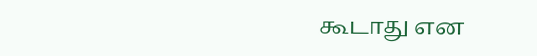கூடாது என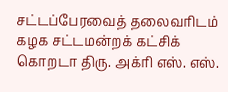சட்டப்பேரவைத் தலைவரிடம் கழக சட்டமன்றக் கட்சிக் கொறடா திரு. அக்ரி எஸ். எஸ்.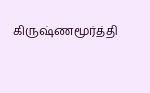கிருஷ்ணமூர்த்தி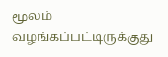மூலம் வழங்கப்பட்டிருக்குது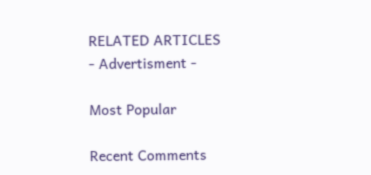RELATED ARTICLES
- Advertisment -

Most Popular

Recent Comments